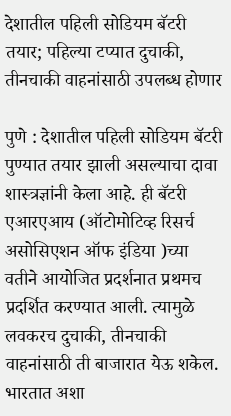देशातील पहिली सोडियम बॅटरी तयार; पहिल्या टप्यात दुचाकी, तीनचाकी वाहनांसाठी उपलब्ध होणार

पुणे : देशातील पहिली सोडियम बॅटरी पुण्यात तयार झाली असल्याचा दावा शास्त्रज्ञांनी केला आहे. ही बॅटरी एआरएआय (ऑटोमोटिव्ह रिसर्च असोसिएशन ऑफ इंडिया )च्या वतीने आयोजित प्रदर्शनात प्रथमच प्रदर्शित करण्यात आली. त्यामुळे लवकरच दुचाकी, तीनचाकी वाहनांसाठी ती बाजारात येऊ शकेल.
भारतात अशा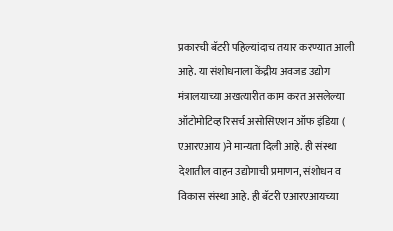प्रकारची बॅटरी पहिल्यांदाच तयार करण्यात आली आहे. या संशोधनाला केंद्रीय अवजड उद्योग मंत्रालयाच्या अखत्यारीत काम करत असलेल्या ऑटोमोटिव्ह रिसर्च असोसिएशन ऑफ इंडिया ( एआरएआय )ने मान्यता दिली आहे. ही संस्था देशातील वाहन उद्योगाची प्रमाणन, संशोधन व विकास संस्था आहे. ही बॅटरी एआरएआयच्या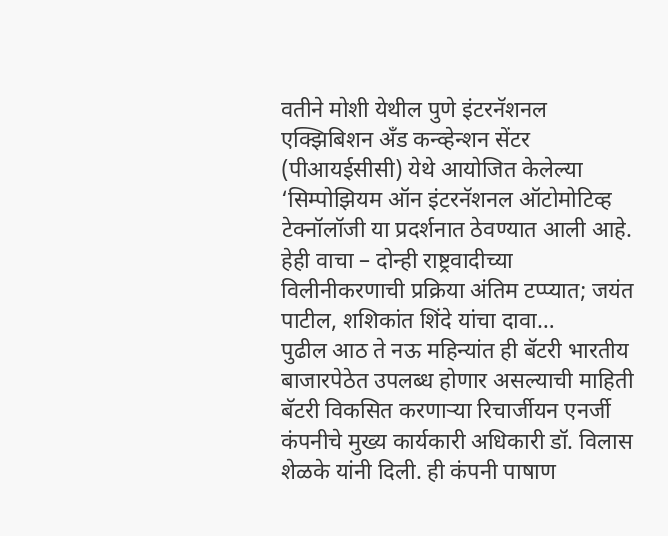वतीने मोशी येथील पुणे इंटरनॅशनल एक्झिबिशन अँड कन्व्हेन्शन सेंटर (पीआयईसीसी) येथे आयोजित केलेल्या ‘सिम्पोझियम ऑन इंटरनॅशनल ऑटोमोटिव्ह टेक्नॉलॉजी या प्रदर्शनात ठेवण्यात आली आहे.
हेही वाचा – दोन्ही राष्ट्रवादीच्या विलीनीकरणाची प्रक्रिया अंतिम टप्प्यात; जयंत पाटील, शशिकांत शिंदे यांचा दावा…
पुढील आठ ते नऊ महिन्यांत ही बॅटरी भारतीय बाजारपेठेत उपलब्ध होणार असल्याची माहिती बॅटरी विकसित करणाऱ्या रिचार्जीयन एनर्जी कंपनीचे मुख्य कार्यकारी अधिकारी डॉ. विलास शेळके यांनी दिली. ही कंपनी पाषाण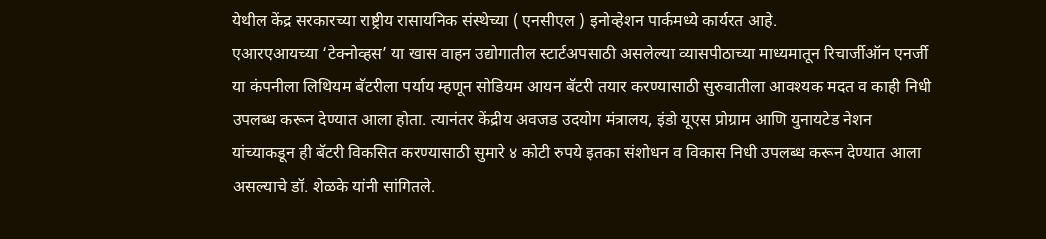येथील केंद्र सरकारच्या राष्ट्रीय रासायनिक संस्थेच्या ( एनसीएल ) इनोव्हेशन पार्कमध्ये कार्यरत आहे.
एआरएआयच्या ‘टेक्नोव्हस’ या खास वाहन उद्योगातील स्टार्टअपसाठी असलेल्या व्यासपीठाच्या माध्यमातून रिचार्जीऑन एनर्जी या कंपनीला लिथियम बॅटरीला पर्याय म्हणून सोडियम आयन बॅटरी तयार करण्यासाठी सुरुवातीला आवश्यक मदत व काही निधी उपलब्ध करून देण्यात आला होता. त्यानंतर केंद्रीय अवजड उदयोग मंत्रालय, इंडो यूएस प्रोग्राम आणि युनायटेड नेशन यांच्याकडून ही बॅटरी विकसित करण्यासाठी सुमारे ४ कोटी रुपये इतका संशोधन व विकास निधी उपलब्ध करून देण्यात आला असल्याचे डॉ. शेळके यांनी सांगितले.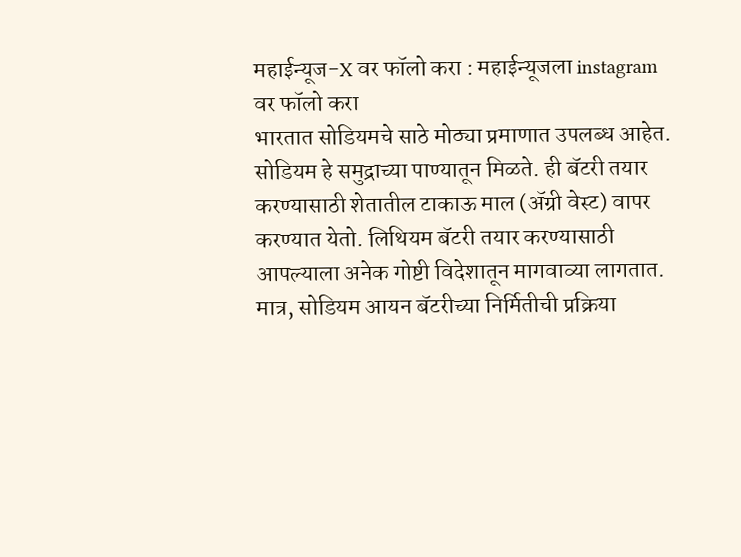महाईन्यूज-X वर फॉलो करा : महाईन्यूजला instagram वर फॉलो करा
भारतात सोडियमचे साठे मोठ्या प्रमाणात उपलब्ध आहेत. सोडियम हे समुद्राच्या पाण्यातून मिळते. ही बॅटरी तयार करण्यासाठी शेतातील टाकाऊ माल (ॲग्री वेस्ट) वापर करण्यात येतो. लिथियम बॅटरी तयार करण्यासाठी आपल्याला अनेक गोष्टी विदेशातून मागवाव्या लागतात. मात्र, सोडियम आयन बॅटरीच्या निर्मितीची प्रक्रिया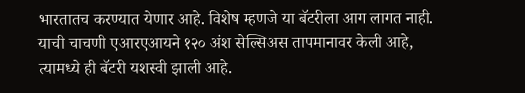भारतातच करण्यात येणार आहे. विशेष म्हणजे या बॅटरीला आग लागत नाही. याची चाचणी एआरएआयने १२० अंश सेल्सिअस तापमानावर केली आहे, त्यामध्ये ही बॅटरी यशस्वी झाली आहे.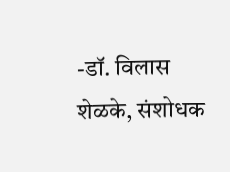-डॉ. विलास शेळके, संशोधक